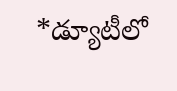*డ్యూటీలో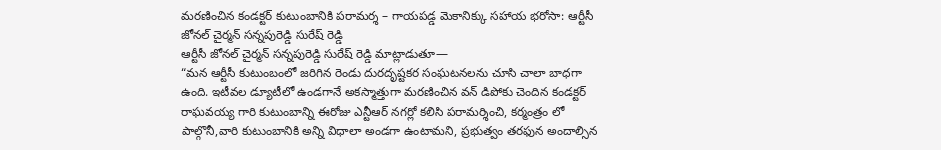మరణించిన కండక్టర్ కుటుంబానికి పరామర్శ – గాయపడ్డ మెకానిక్కు సహాయ భరోసా: ఆర్టీసీ జోనల్ చైర్మన్ సన్నపురెడ్డి సురేష్ రెడ్డి
ఆర్టీసీ జోనల్ చైర్మన్ సన్నపురెడ్డి సురేష్ రెడ్డి మాట్లాడుతూ—
“మన ఆర్టీసీ కుటుంబంలో జరిగిన రెండు దురదృష్టకర సంఘటనలను చూసి చాలా బాధగా ఉంది. ఇటీవల డ్యూటీలో ఉండగానే అకస్మాత్తుగా మరణించిన వన్ డిపోకు చెందిన కండక్టర్ రాఘవయ్య గారి కుటుంబాన్ని ఈరోజు ఎన్టీఆర్ నగర్లో కలిసి పరామర్శించి, కర్మంత్రం లో పాల్గొనీ,వారి కుటుంబానికి అన్ని విధాలా అండగా ఉంటామని, ప్రభుత్వం తరఫున అందాల్సిన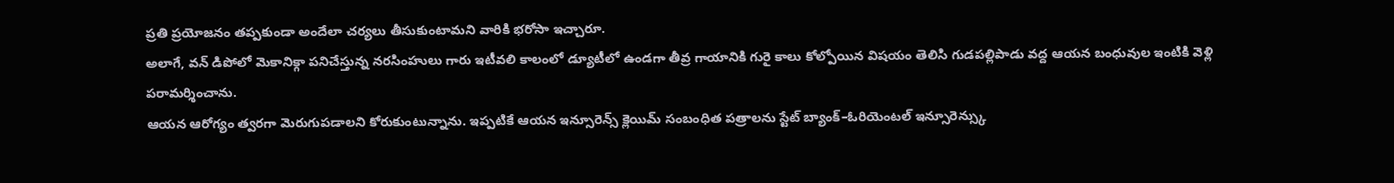ప్రతి ప్రయోజనం తప్పకుండా అందేలా చర్యలు తీసుకుంటామని వారికి భరోసా ఇచ్చారూ.
అలాగే, వన్ డిపోలో మెకానిక్గా పనిచేస్తున్న నరసింహులు గారు ఇటీవలి కాలంలో డ్యూటీలో ఉండగా తీవ్ర గాయానికి గురై కాలు కోల్పోయిన విషయం తెలిసి గుడపల్లిపాడు వద్ద ఆయన బంధువుల ఇంటికి వెళ్లి పరామర్శించాను.
ఆయన ఆరోగ్యం త్వరగా మెరుగుపడాలని కోరుకుంటున్నాను. ఇప్పటికే ఆయన ఇన్సూరెన్స్ క్లెయిమ్ సంబంధిత పత్రాలను స్టేట్ బ్యాంక్–ఓరియెంటల్ ఇన్సూరెన్స్కు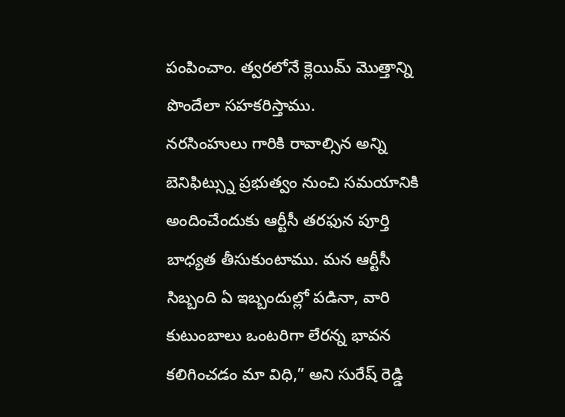పంపించాం. త్వరలోనే క్లెయిమ్ మొత్తాన్ని పొందేలా సహకరిస్తాము.
నరసింహులు గారికి రావాల్సిన అన్ని బెనిఫిట్స్ను ప్రభుత్వం నుంచి సమయానికి అందించేందుకు ఆర్టీసీ తరఫున పూర్తి బాధ్యత తీసుకుంటాము. మన ఆర్టీసీ సిబ్బంది ఏ ఇబ్బందుల్లో పడినా, వారి కుటుంబాలు ఒంటరిగా లేరన్న భావన కలిగించడం మా విధి,” అని సురేష్ రెడ్డి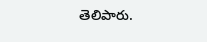తెలిపారు.